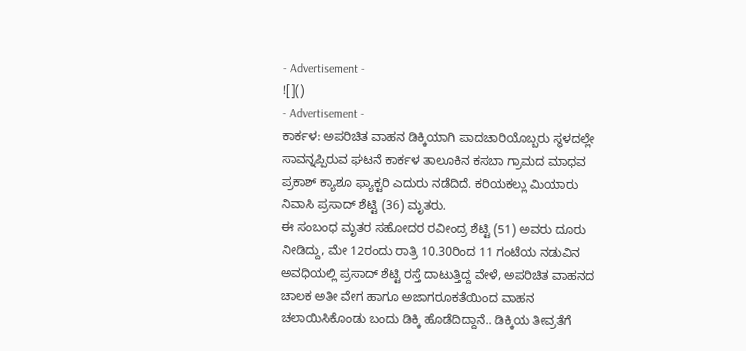- Advertisement -
![]()
- Advertisement -
ಕಾರ್ಕಳ: ಅಪರಿಚಿತ ವಾಹನ ಡಿಕ್ಕಿಯಾಗಿ ಪಾದಚಾರಿಯೊಬ್ಬರು ಸ್ಥಳದಲ್ಲೇ ಸಾವನ್ನಪ್ಪಿರುವ ಘಟನೆ ಕಾರ್ಕಳ ತಾಲೂಕಿನ ಕಸಬಾ ಗ್ರಾಮದ ಮಾಧವ ಪ್ರಕಾಶ್ ಕ್ಯಾಶೂ ಫ್ಯಾಕ್ಟರಿ ಎದುರು ನಡೆದಿದೆ. ಕರಿಯಕಲ್ಲು ಮಿಯಾರು ನಿವಾಸಿ ಪ್ರಸಾದ್ ಶೆಟ್ಟಿ (36) ಮೃತರು.
ಈ ಸಂಬಂಧ ಮೃತರ ಸಹೋದರ ರವೀಂದ್ರ ಶೆಟ್ಟಿ (51) ಅವರು ದೂರು ನೀಡಿದ್ದು, ಮೇ 12ರಂದು ರಾತ್ರಿ 10.30ರಿಂದ 11 ಗಂಟೆಯ ನಡುವಿನ ಅವಧಿಯಲ್ಲಿ ಪ್ರಸಾದ್ ಶೆಟ್ಟಿ ರಸ್ತೆ ದಾಟುತ್ತಿದ್ದ ವೇಳೆ, ಅಪರಿಚಿತ ವಾಹನದ ಚಾಲಕ ಅತೀ ವೇಗ ಹಾಗೂ ಅಜಾಗರೂಕತೆಯಿಂದ ವಾಹನ ಚಲಾಯಿಸಿಕೊಂಡು ಬಂದು ಡಿಕ್ಕಿ ಹೊಡೆದಿದ್ದಾನೆ.. ಡಿಕ್ಕಿಯ ತೀವ್ರತೆಗೆ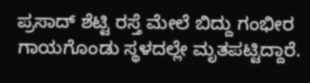ಪ್ರಸಾದ್ ಶೆಟ್ಟಿ ರಸ್ತೆ ಮೇಲೆ ಬಿದ್ದು ಗಂಭೀರ ಗಾಯಗೊಂಡು ಸ್ಥಳದಲ್ಲೇ ಮೃತಪಟ್ಟಿದ್ದಾರೆ.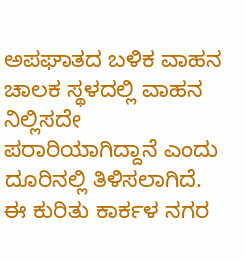ಅಪಘಾತದ ಬಳಿಕ ವಾಹನ ಚಾಲಕ ಸ್ಥಳದಲ್ಲಿ ವಾಹನ ನಿಲ್ಲಿಸದೇ ಪರಾರಿಯಾಗಿದ್ದಾನೆ ಎಂದು ದೂರಿನಲ್ಲಿ ತಿಳಿಸಲಾಗಿದೆ.
ಈ ಕುರಿತು ಕಾರ್ಕಳ ನಗರ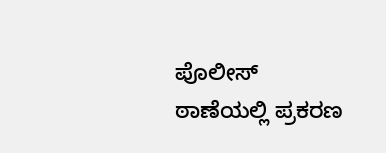ಪೊಲೀಸ್ ಠಾಣೆಯಲ್ಲಿ ಪ್ರಕರಣ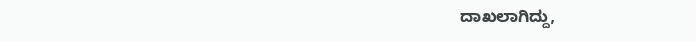ದಾಖಲಾಗಿದ್ದು,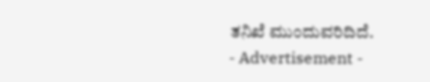ತನಿಖೆ ಮುಂದುವರಿದಿದೆ.
- Advertisement -